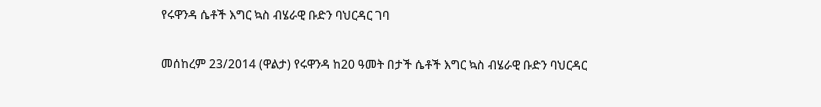የሩዋንዳ ሴቶች እግር ኳስ ብሄራዊ ቡድን ባህርዳር ገባ

መሰከረም 23/2014 (ዋልታ) የሩዋንዳ ከ20 ዓመት በታች ሴቶች እግር ኳስ ብሄራዊ ቡድን ባህርዳር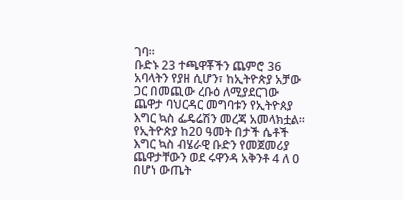ገባ።
ቡድኑ 23 ተጫዋቾችን ጨምሮ 36 አባላትን የያዘ ሲሆን፣ ከኢትዮጵያ አቻው ጋር በመጪው ረቡዕ ለሚያደርገው ጨዋታ ባህርዳር መግባቱን የኢትዮጰያ እግር ኳስ ፌዴሬሽን መረጃ አመላክቷል።
የኢትዮጵያ ከ20 ዓመት በታች ሴቶች እግር ኳስ ብሄራዊ ቡድን የመጀመሪያ ጨዋታቸውን ወደ ሩዋንዳ አቅንቶ 4 ለ 0 በሆነ ውጤት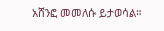አሸንፎ መመለሱ ይታወሳል።